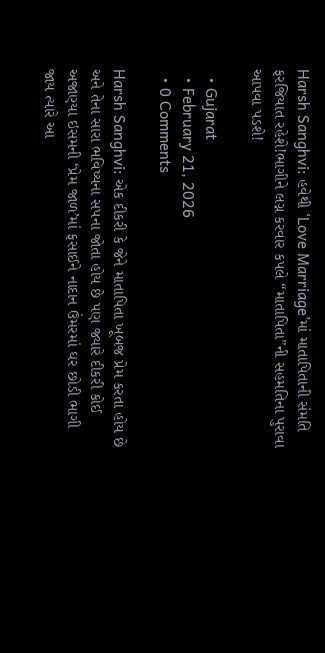Harsh Sanghvi: હવેથી ‘Love Marriage’માં માતાપિતાની સંમતિ ફરજિયાત રહેશે!ભાગીને લગ્ન કરવાર કપલે “માતાપિતા”ની સહમતિના પુરાવા આપવા પડશે!

  • Gujarat
  • February 21, 2026
  • 0 Comments

Harsh Sanghvi: એક દીકરી કે જેને માતાપિતા ખૂબજ પ્રેમ કરતા હોય છે અને તેના સારા ભવિષ્યના સપના જોતા હોય છે પણ જ્યારે દીકરી કોઈ અજાણ્યા ઇસમની ‘પ્રેમ જાળ’માં ફસાઈને નાદાન ઉંમરમાં ઘર છોડી ભાગી જાય ત્યારે આ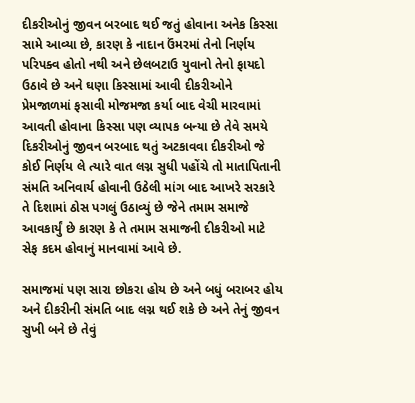દીકરીઓનું જીવન બરબાદ થઈ જતું હોવાના અનેક કિસ્સા સામે આવ્યા છે, કારણ કે નાદાન ઉંમરમાં તેનો નિર્ણય પરિપક્વ હોતો નથી અને છેલબટાઉ યુવાનો તેનો ફાયદો ઉઠાવે છે અને ઘણા કિસ્સામાં આવી દીકરીઓને પ્રેમજાળમાં ફસાવી મોજમજા કર્યા બાદ વેચી મારવામાં આવતી હોવાના કિસ્સા પણ વ્યાપક બન્યા છે તેવે સમયે દિકરીઓનું જીવન બરબાદ થતું અટકાવવા દીકરીઓ જે કોઈ નિર્ણય લે ત્યારે વાત લગ્ન સુધી પહોંચે તો માતાપિતાની સંમતિ અનિવાર્ય હોવાની ઉઠેલી માંગ બાદ આખરે સરકારે તે દિશામાં ઠોસ પગલું ઉઠાવ્યું છે જેને તમામ સમાજે આવકાર્યું છે કારણ કે તે તમામ સમાજની દીકરીઓ માટે સેફ કદમ હોવાનું માનવામાં આવે છે.

સમાજમાં પણ સારા છોકરા હોય છે અને બધું બરાબર હોય અને દીકરીની સંમતિ બાદ લગ્ન થઈ શકે છે અને તેનું જીવન સુખી બને છે તેવું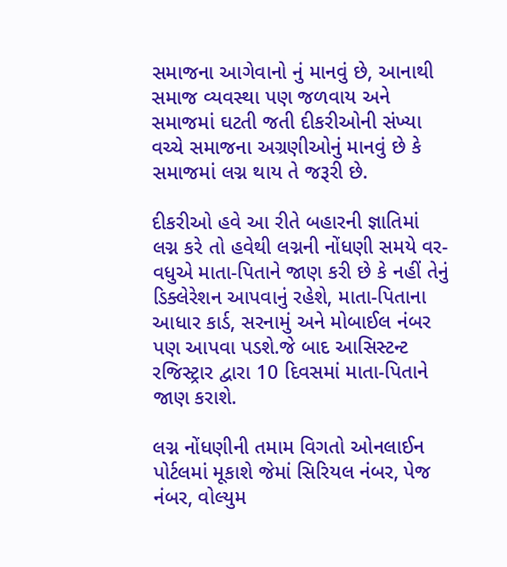સમાજના આગેવાનો નું માનવું છે, આનાથી સમાજ વ્યવસ્થા પણ જળવાય અને સમાજમાં ઘટતી જતી દીકરીઓની સંખ્યા વચ્ચે સમાજના અગ્રણીઓનું માનવું છે કે સમાજમાં લગ્ન થાય તે જરૂરી છે.

દીકરીઓ હવે આ રીતે બહારની જ્ઞાતિમાં લગ્ન કરે તો હવેથી લગ્નની નોંધણી સમયે વર-વધુએ માતા-પિતાને જાણ કરી છે કે નહીં તેનું ડિક્લેરેશન આપવાનું રહેશે, માતા-પિતાના આધાર કાર્ડ, સરનામું અને મોબાઈલ નંબર પણ આપવા પડશે.જે બાદ આસિસ્ટન્ટ રજિસ્ટ્રાર દ્વારા 10 દિવસમાં માતા-પિતાને જાણ કરાશે.

લગ્ન નોંધણીની તમામ વિગતો ઓનલાઈન પોર્ટલમાં મૂકાશે જેમાં સિરિયલ નંબર, પેજ નંબર, વોલ્યુમ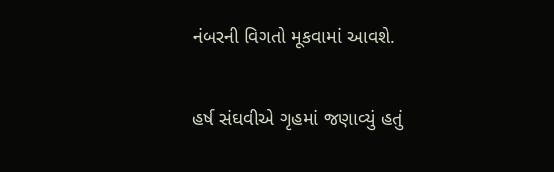નંબરની વિગતો મૂકવામાં આવશે.

હર્ષ સંઘવીએ ગૃહમાં જણાવ્યું હતું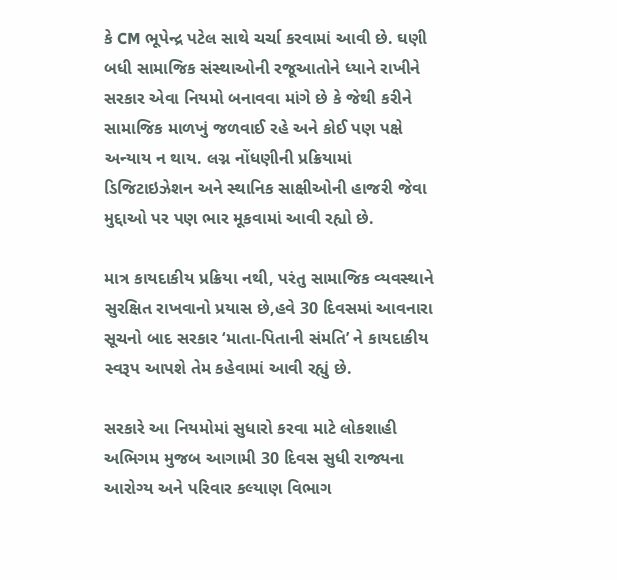કે CM ભૂપેન્દ્ર પટેલ સાથે ચર્ચા કરવામાં આવી છે. ઘણી બધી સામાજિક સંસ્થાઓની રજૂઆતોને ધ્યાને રાખીને સરકાર એવા નિયમો બનાવવા માંગે છે કે જેથી કરીને સામાજિક માળખું જળવાઈ રહે અને કોઈ પણ પક્ષે અન્યાય ન થાય. લગ્ન નોંધણીની પ્રક્રિયામાં ડિજિટાઇઝેશન અને સ્થાનિક સાક્ષીઓની હાજરી જેવા મુદ્દાઓ પર પણ ભાર મૂકવામાં આવી રહ્યો છે.

માત્ર કાયદાકીય પ્રક્રિયા નથી, પરંતુ સામાજિક વ્યવસ્થાને સુરક્ષિત રાખવાનો પ્રયાસ છે,હવે 30 દિવસમાં આવનારા સૂચનો બાદ સરકાર ‘માતા-પિતાની સંમતિ’ ને કાયદાકીય સ્વરૂપ આપશે તેમ કહેવામાં આવી રહ્યું છે.

સરકારે આ નિયમોમાં સુધારો કરવા માટે લોકશાહી અભિગમ મુજબ આગામી 30 દિવસ સુધી રાજ્યના આરોગ્ય અને પરિવાર કલ્યાણ વિભાગ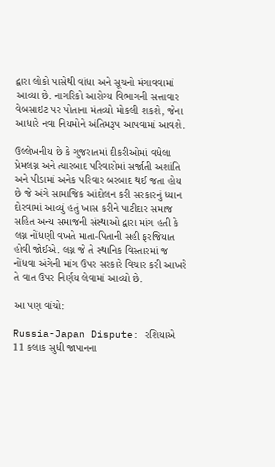દ્વારા લોકો પાસેથી વાંધા અને સૂચનો મંગાવવામાં આવ્યા છે. નાગરિકો આરોગ્ય વિભાગની સત્તાવાર વેબસાઇટ પર પોતાના મંતવ્યો મોકલી શકશે, જેના આધારે નવા નિયમોને અંતિમરૂપ આપવામાં આવશે.

ઉલ્લેખનીય છે કે ગુજરાતમાં દીકરીઓમાં વધેલા પ્રેમલગ્ન અને ત્યારબાદ પરિવારોમાં સર્જાતી અશાંતિ અને પીડામાં અનેક પરિવાર બરબાદ થઈ જતા હોય છે જે અંગે સામાજિક આંદોલન કરી સરકારનું ધ્યાન દોરવામાં આવ્યું હતું ખાસ કરીને પાટીદાર સમાજ સહિત અન્ય સમાજની સંસ્થાઓ દ્વારા માંગ હતી કે લગ્ન નોંધણી વખતે માતા-પિતાની સહી ફરજિયાત હોવી જોઈએ. લગ્ન જે તે સ્થાનિક વિસ્તારમાં જ નોંધવા અંગેની માંગ ઉપર સરકારે વિચાર કરી આખરે તે વાત ઉપર નિર્ણય લેવામાં આવ્યો છે.

આ પણ વાંચો:

Russia-Japan Dispute: રશિયાએ 11 કલાક સુધી જાપાનના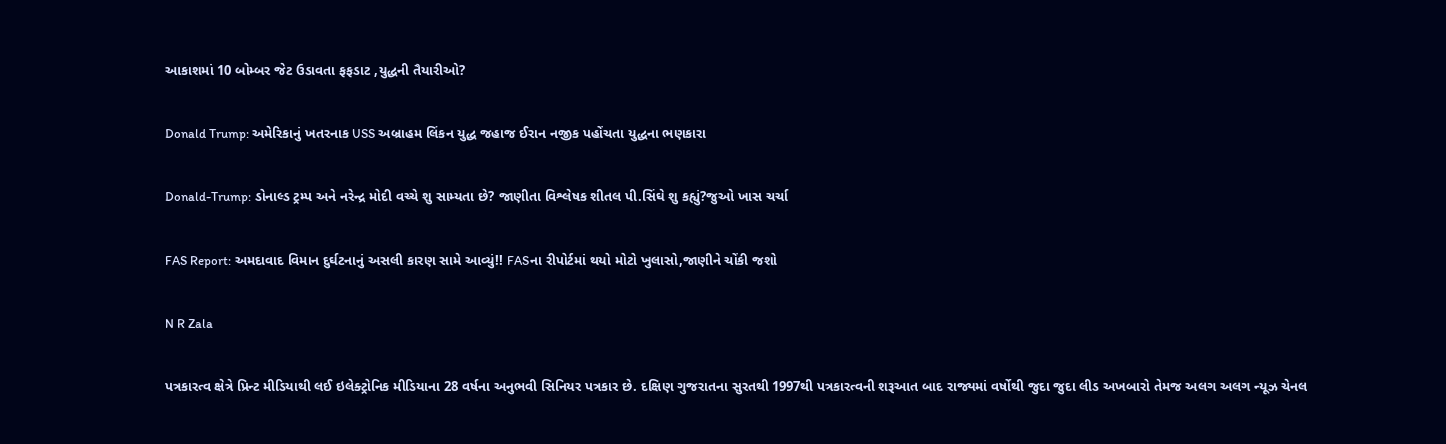આકાશમાં 10 બોમ્બર જેટ ઉડાવતા ફફડાટ ,યુદ્ધની તૈયારીઓ?

Donald Trump: અમેરિકાનું ખતરનાક USS અબ્રાહમ લિંકન યુદ્ધ જહાજ ઈરાન નજીક પહોંચતા યુદ્ધના ભણકારા

Donald-Trump: ડોનાલ્ડ ટ્રમ્પ અને નરેન્દ્ર મોદી વચ્ચે શુ સામ્યતા છે? જાણીતા વિશ્લેષક શીતલ પી.સિંઘે શુ કહ્યું?જુઓ ખાસ ચર્ચા

FAS Report: અમદાવાદ વિમાન દુર્ઘટનાનું અસલી કારણ સામે આવ્યું!! FASના રીપોર્ટમાં થયો મોટો ખુલાસો,જાણીને ચોંકી જશો

N R Zala

પત્રકારત્વ ક્ષેત્રે પ્રિન્ટ મીડિયાથી લઈ ઇલેક્ટ્રોનિક મીડિયાના 28 વર્ષના અનુભવી સિનિયર પત્રકાર છે. દક્ષિણ ગુજરાતના સુરતથી 1997થી પત્રકારત્વની શરૂઆત બાદ રાજ્યમાં વર્ષોથી જુદા જુદા લીડ અખબારો તેમજ અલગ અલગ ન્યૂઝ ચેનલ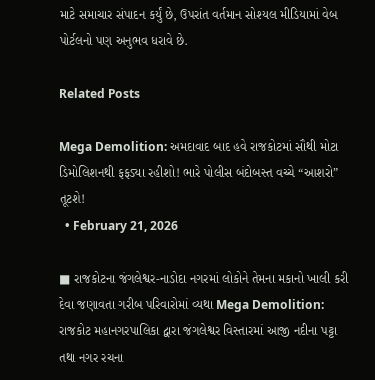માટે સમાચાર સંપાદન કર્યું છે, ઉપરાંત વર્તમાન સોશ્યલ મીડિયામાં વેબ પોર્ટલનો પણ અનુભવ ધરાવે છે.

Related Posts

Mega Demolition: અમદાવાદ બાદ હવે રાજકોટમાં સૌથી મોટા ડિમોલિશનથી ફફડ્યા રહીશો! ભારે પોલીસ બંદોબસ્ત વચ્ચે “આશરો” તૂટશે!
  • February 21, 2026

■ રાજકોટના જંગલેશ્વર-નાડોદા નગરમાં લોકોને તેમના મકાનો ખાલી કરી દેવા જણાવતા ગરીબ પરિવારોમાં વ્યથા Mega Demolition: રાજકોટ મહાનગરપાલિકા દ્વારા જંગલેશ્વર વિસ્તારમાં આજી નદીના પટ્ટા તથા નગર રચના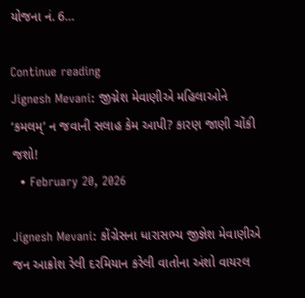યોજના નં. 6…

Continue reading
Jignesh Mevani: જીગ્નેશ મેવાણીએ મહિલાઓને ‘કમલમ્’ ન જવાની સલાહ કેમ આપી? કારણ જાણી ચોંકી જશો!
  • February 20, 2026

Jignesh Mevani: કોંગ્રેસના ધારાસભ્ય જીજ્ઞેશ મેવાણીએ જન આક્રોશ રેલી દરમિયાન કરેલી વાતોના અંશો વાયરલ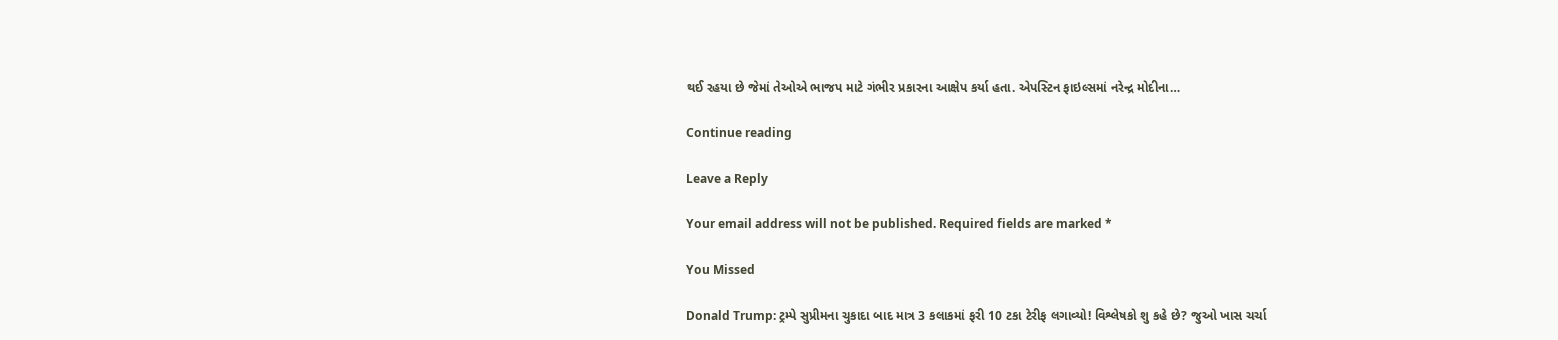થઈ રહયા છે જેમાં તેઓએ ભાજપ માટે ગંભીર પ્રકારના આક્ષેપ કર્યા હતા. એપસ્ટિન ફાઇલ્સમાં નરેન્દ્ર મોદીના…

Continue reading

Leave a Reply

Your email address will not be published. Required fields are marked *

You Missed

Donald Trump: ટ્રમ્પે સુપ્રીમના ચુકાદા બાદ માત્ર 3 કલાકમાં ફરી 10 ટકા ટેરીફ લગાવ્યો! વિશ્લેષકો શુ કહે છે? જુઓ ખાસ ચર્ચા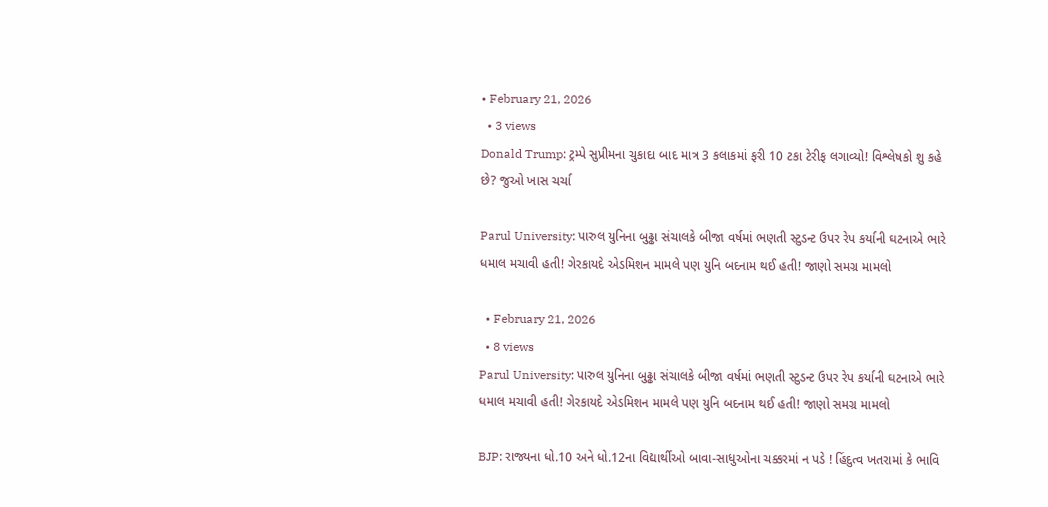• February 21, 2026
  • 3 views
Donald Trump: ટ્રમ્પે સુપ્રીમના ચુકાદા બાદ માત્ર 3 કલાકમાં ફરી 10 ટકા ટેરીફ લગાવ્યો! વિશ્લેષકો શુ કહે છે? જુઓ ખાસ ચર્ચા

Parul University: પારુલ યુનિના બુઢ્ઢા સંચાલકે બીજા વર્ષમાં ભણતી સ્ટુડન્ટ ઉપર રેપ કર્યાની ઘટનાએ ભારે ધમાલ મચાવી હતી! ગેરકાયદે એડમિશન મામલે પણ યુનિ બદનામ થઈ હતી! જાણો સમગ્ર મામલો

  • February 21, 2026
  • 8 views
Parul University: પારુલ યુનિના બુઢ્ઢા સંચાલકે બીજા વર્ષમાં ભણતી સ્ટુડન્ટ ઉપર રેપ કર્યાની ઘટનાએ ભારે ધમાલ મચાવી હતી! ગેરકાયદે એડમિશન મામલે પણ યુનિ બદનામ થઈ હતી! જાણો સમગ્ર મામલો

BJP: રાજ્યના ધો.10 અને ધો.12ના વિદ્યાર્થીઓ બાવા-સાધુઓના ચક્કરમાં ન પડે ! હિંદુત્વ ખતરામાં કે ભાવિ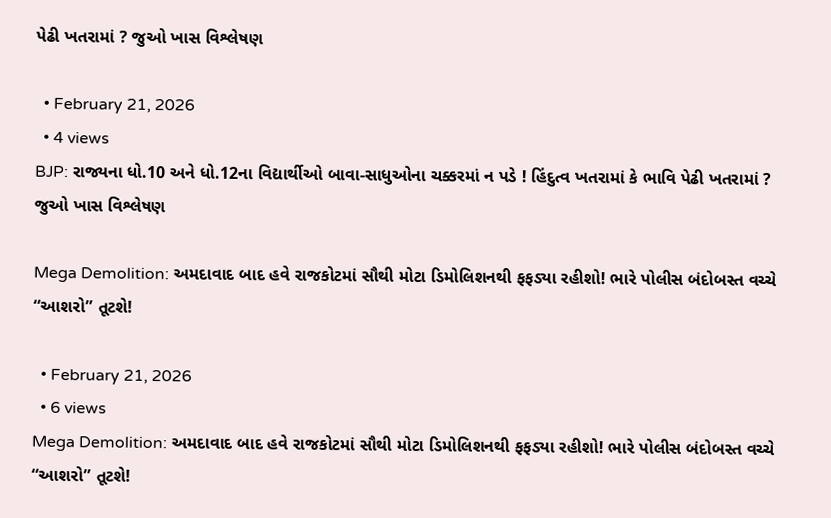પેઢી ખતરામાં ? જુઓ ખાસ વિશ્લેષણ

  • February 21, 2026
  • 4 views
BJP: રાજ્યના ધો.10 અને ધો.12ના વિદ્યાર્થીઓ બાવા-સાધુઓના ચક્કરમાં ન પડે ! હિંદુત્વ ખતરામાં કે ભાવિ પેઢી ખતરામાં ? જુઓ ખાસ વિશ્લેષણ

Mega Demolition: અમદાવાદ બાદ હવે રાજકોટમાં સૌથી મોટા ડિમોલિશનથી ફફડ્યા રહીશો! ભારે પોલીસ બંદોબસ્ત વચ્ચે “આશરો” તૂટશે!

  • February 21, 2026
  • 6 views
Mega Demolition: અમદાવાદ બાદ હવે રાજકોટમાં સૌથી મોટા ડિમોલિશનથી ફફડ્યા રહીશો! ભારે પોલીસ બંદોબસ્ત વચ્ચે “આશરો” તૂટશે!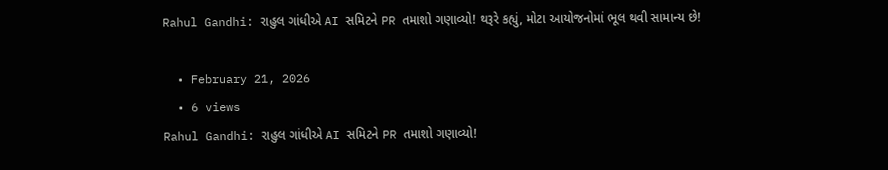Rahul Gandhi: રાહુલ ગાંધીએ AI સમિટને PR તમાશો ગણાવ્યો! થરૂરે કહ્યું, મોટા આયોજનોમાં ભૂલ થવી સામાન્ય છે!

  • February 21, 2026
  • 6 views
Rahul Gandhi: રાહુલ ગાંધીએ AI સમિટને PR તમાશો ગણાવ્યો!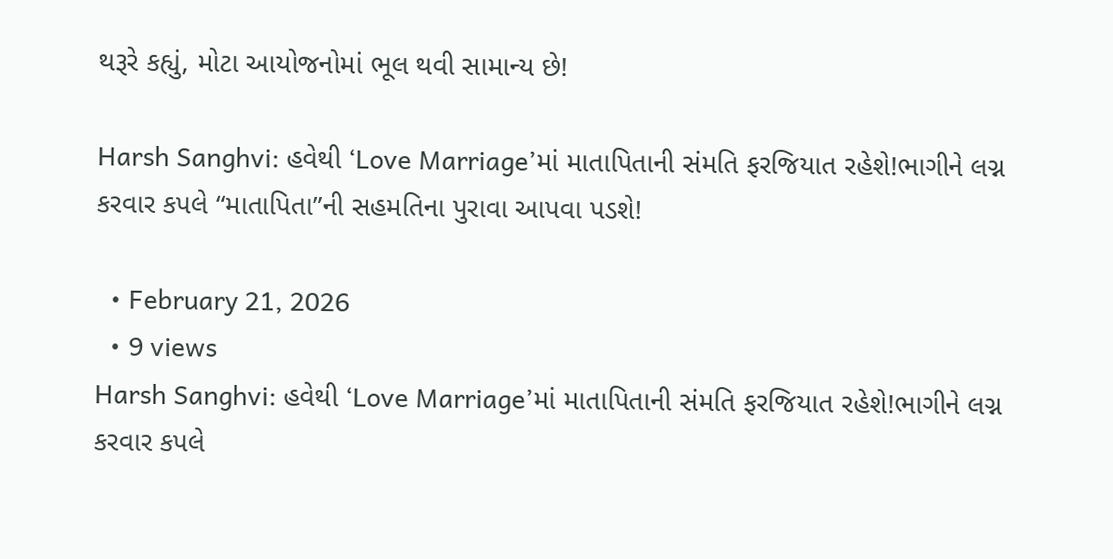થરૂરે કહ્યું, મોટા આયોજનોમાં ભૂલ થવી સામાન્ય છે!

Harsh Sanghvi: હવેથી ‘Love Marriage’માં માતાપિતાની સંમતિ ફરજિયાત રહેશે!ભાગીને લગ્ન કરવાર કપલે “માતાપિતા”ની સહમતિના પુરાવા આપવા પડશે!

  • February 21, 2026
  • 9 views
Harsh Sanghvi: હવેથી ‘Love Marriage’માં માતાપિતાની સંમતિ ફરજિયાત રહેશે!ભાગીને લગ્ન કરવાર કપલે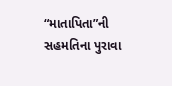“માતાપિતા”ની સહમતિના પુરાવા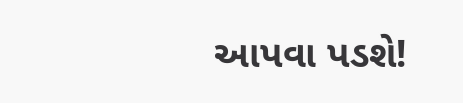આપવા પડશે!